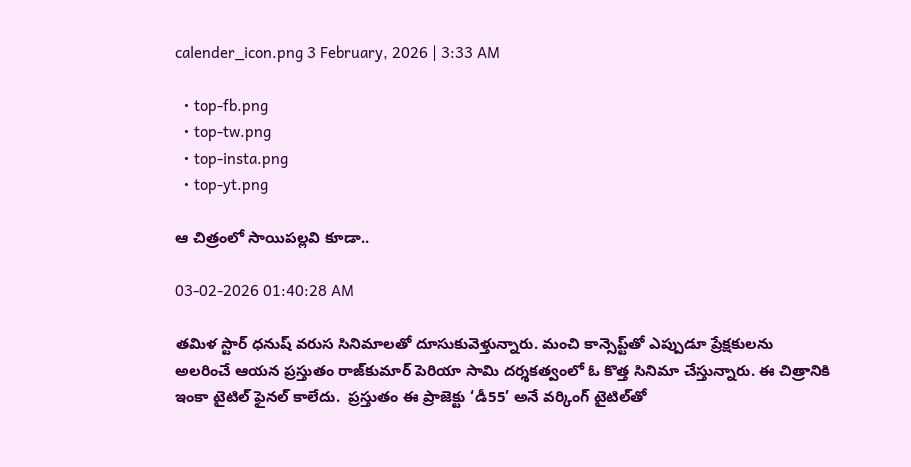calender_icon.png 3 February, 2026 | 3:33 AM

  • top-fb.png
  • top-tw.png
  • top-insta.png
  • top-yt.png

ఆ చిత్రంలో సాయిపల్లవి కూడా..

03-02-2026 01:40:28 AM

తమిళ స్టార్ ధనుష్ వరుస సినిమాలతో దూసుకువెళ్తున్నారు. మంచి కాన్సెప్ట్‌తో ఎప్పుడూ ప్రేక్షకులను అలరించే ఆయన ప్రస్తుతం రాజ్‌కుమార్ పెరియా సామి దర్శకత్వంలో ఓ కొత్త సినిమా చేస్తున్నారు. ఈ చిత్రానికి ఇంకా టైటిల్ ఫైనల్ కాలేదు.  ప్రస్తుతం ఈ ప్రాజెక్టు ‘డీ55’ అనే వర్కింగ్ టైటిల్‌తో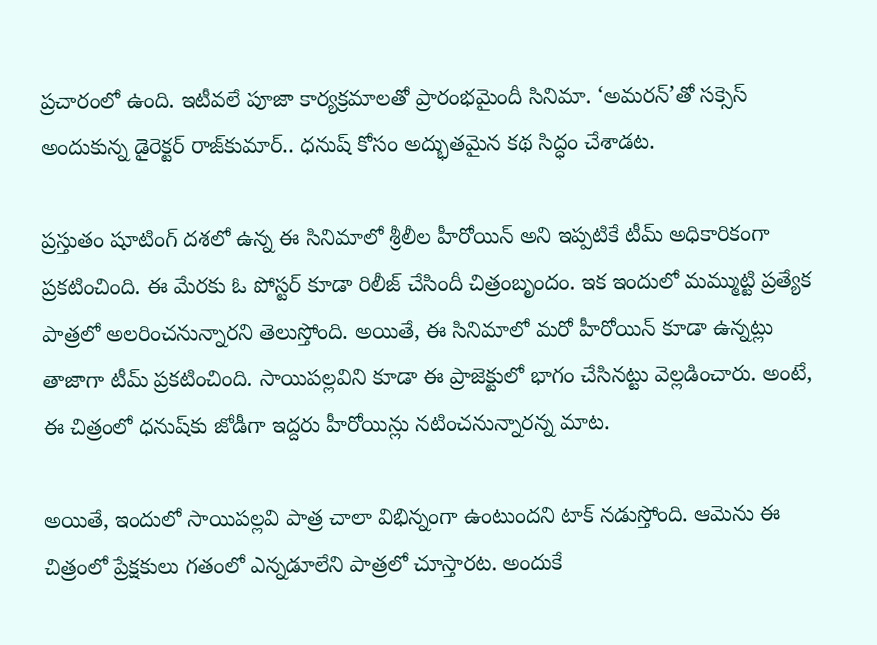ప్రచారంలో ఉంది. ఇటీవలే పూజా కార్యక్రమాలతో ప్రారంభమైందీ సినిమా. ‘అమరన్’తో సక్సెస్ అందుకున్న డైరెక్టర్ రాజ్‌కుమార్.. ధనుష్ కోసం అద్భుతమైన కథ సిద్ధం చేశాడట.

ప్రస్తుతం షూటింగ్ దశలో ఉన్న ఈ సినిమాలో శ్రీలీల హీరోయిన్ అని ఇప్పటికే టీమ్ అధికారికంగా ప్రకటించింది. ఈ మేరకు ఓ పోస్టర్ కూడా రిలీజ్ చేసిందీ చిత్రంబృందం. ఇక ఇందులో మమ్ముట్టి ప్రత్యేక పాత్రలో అలరించనున్నారని తెలుస్తోంది. అయితే, ఈ సినిమాలో మరో హీరోయిన్ కూడా ఉన్నట్లు తాజాగా టీమ్ ప్రకటించింది. సాయిపల్లవిని కూడా ఈ ప్రాజెక్టులో భాగం చేసినట్టు వెల్లడించారు. అంటే, ఈ చిత్రంలో ధనుష్‌కు జోడీగా ఇద్దరు హీరోయిన్లు నటించనున్నారన్న మాట.

అయితే, ఇందులో సాయిపల్లవి పాత్ర చాలా విభిన్నంగా ఉంటుందని టాక్ నడుస్తోంది. ఆమెను ఈ చిత్రంలో ప్రేక్షకులు గతంలో ఎన్నడూలేని పాత్రలో చూస్తారట. అందుకే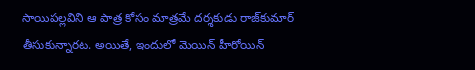సాయిపల్లవిని ఆ పాత్ర కోసం మాత్రమే దర్శకుడు రాజ్‌కుమార్ తీసుకున్నారట. అయితే, ఇందులో మెయిన్ హీరోయిన్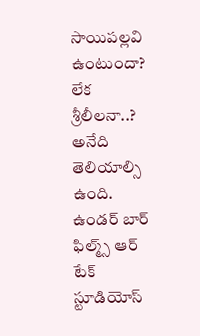సాయిపల్లవి ఉంటుందా? లేక శ్రీలీలనా..? అనేది తెలియాల్సి ఉంది. ఉండర్ బార్ ఫిల్మ్స్ ఆర్ టేక్ స్టూడియోస్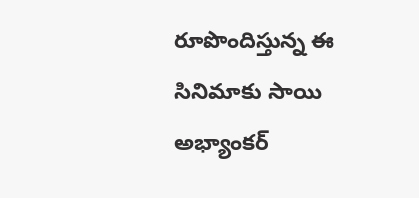రూపొందిస్తున్న ఈ సినిమాకు సాయి అభ్యాంకర్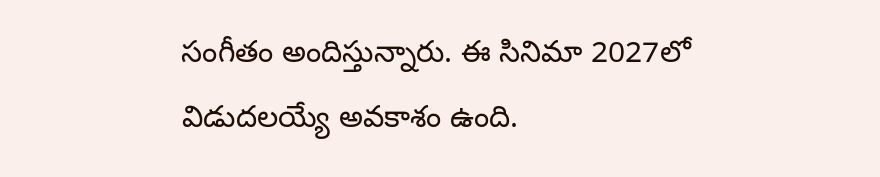సంగీతం అందిస్తున్నారు. ఈ సినిమా 2027లో విడుదలయ్యే అవకాశం ఉంది.